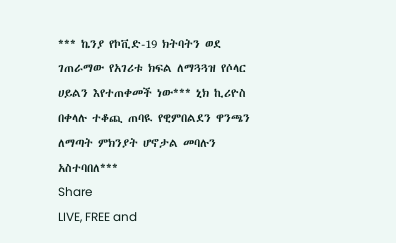*** ኬንያ የኮቪድ-19 ክትባትን ወደ ገጠራማው የአገሪቱ ክፍል ለማጓጓዝ የሶላር ሀይልን እየተጠቀመች ነው*** ኒክ ኪሪዮስ በቀላሉ ተቆጪ ጠባዪ የዊምበልደን ዋንጫን ለማጣት ምክንያት ሆኖታል መባሉን አስተባበለ***
Share
LIVE, FREE and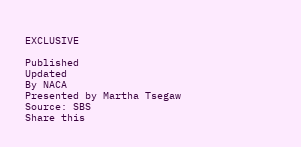EXCLUSIVE

Published
Updated
By NACA
Presented by Martha Tsegaw
Source: SBS
Share this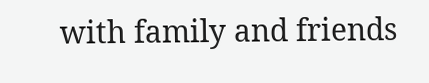with family and friends